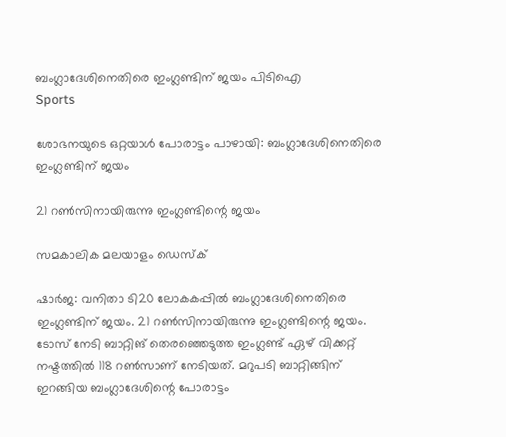ബംഗ്ലാദേശിനെതിരെ ഇംഗ്ലണ്ടിന് ജയം പിടിഐ
Sports

ശോഭനയുടെ ഒറ്റയാൾ പോരാട്ടം പാഴായി: ബംഗ്ലാദേശിനെതിരെ ഇംഗ്ലണ്ടിന് ജയം

21 റണ്‍സിനായിരുന്നു ഇംഗ്ലണ്ടിന്റെ ജയം

സമകാലിക മലയാളം ഡെസ്ക്

ഷാര്‍ജ: വനിതാ ടി20 ലോകകപ്പില്‍ ബംഗ്ലാദേശിനെതിരെ ഇംഗ്ലണ്ടിന് ജയം. 21 റണ്‍സിനായിരുന്നു ഇംഗ്ലണ്ടിന്റെ ജയം. ടോസ് നേടി ബാറ്റിങ് തെരഞ്ഞെടുത്ത ഇംഗ്ലണ്ട് ഏഴ് വിക്കറ്റ് നഷ്ടത്തില്‍ 118 റണ്‍സാണ് നേടിയത്. മറുപടി ബാറ്റിങ്ങിന് ഇറങ്ങിയ ബംഗ്ലാദേശിന്റെ പോരാട്ടം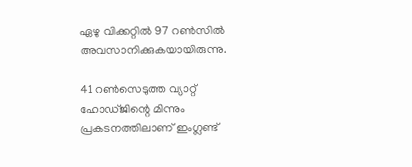ഏഴു വിക്കറ്റിൽ 97 റണ്‍സിൽ അവസാനിക്കുകയായിരുന്നു.

41 റൺസെടുത്ത വ്യാറ്റ് ഹോഡ്ജിന്റെ മിന്നും പ്രകടനത്തിലാണ് ഇംഗ്ലണ്ട്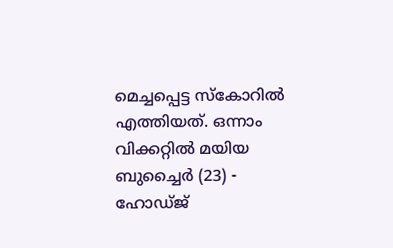മെച്ചപ്പെട്ട സ്കോറിൽ എത്തിയത്. ഒന്നാം വിക്കറ്റില്‍ മയിയ ബുച്ചൈര്‍ (23) - ഹോഡ്ജ്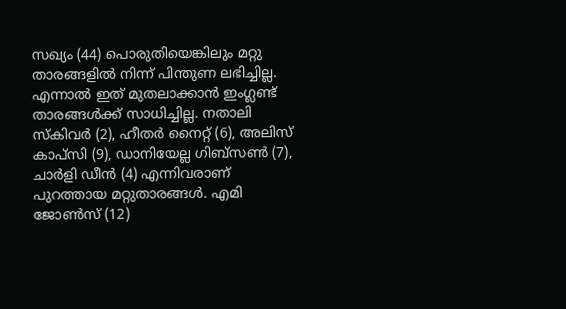സഖ്യം (44) പൊരുതിയെങ്കിലും മറ്റു താരങ്ങളില്‍ നിന്ന് പിന്തുണ ലഭിച്ചില്ല. എന്നാൽ ഇത് മുതലാക്കാന്‍ ഇംഗ്ലണ്ട് താരങ്ങള്‍ക്ക് സാധിച്ചില്ല. നതാലി സ്‌കിവര്‍ (2), ഹീതര്‍ നൈറ്റ് (6), അലിസ് കാപ്‌സി (9), ഡാനിയേല്ല ഗിബ്‌സണ്‍ (7), ചാര്‍ളി ഡീന്‍ (4) എന്നിവരാണ് പുറത്തായ മറ്റുതാരങ്ങള്‍. എമി ജോണ്‍സ് (12)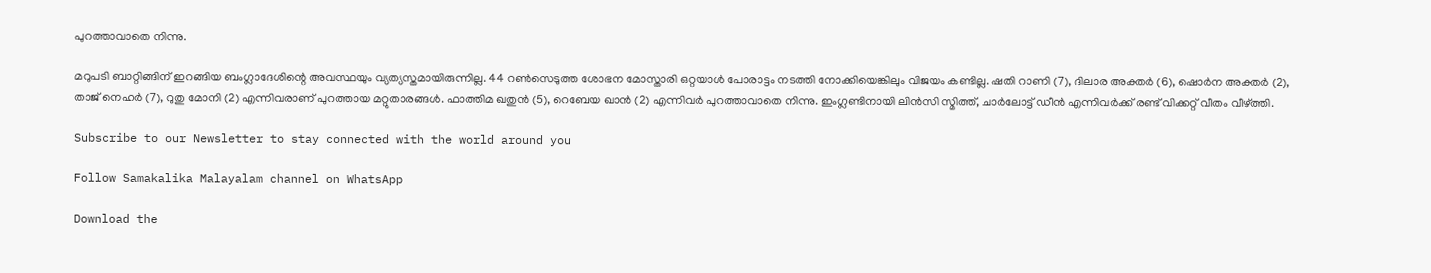പുറത്താവാതെ നിന്നു.

മറുപടി ബാറ്റിങ്ങിന് ഇറങ്ങിയ ബംഗ്ലാദേശിന്റെ അവസ്ഥയും വ്യത്യസ്തമായിരുന്നില്ല. 44 റൺസെടുത്ത ശോഭന മോസ്താരി ഒറ്റയാൾ പോരാട്ടം നടത്തി നോക്കിയെങ്കിലും വിജയം കണ്ടില്ല. ഷതി റാണി (7), ദിലാര അക്തര്‍ (6), ഷൊര്‍ന അക്തര്‍ (2), താജ് നെഹര്‍ (7), റുതു മോനി (2) എന്നിവരാണ് പുറത്തായ മറ്റുതാരങ്ങള്‍. ഫാത്തിമ ഖതുന്‍ (5), റെബേയ ഖാന്‍ (2) എന്നിവര്‍ പുറത്താവാതെ നിന്നു. ഇംഗ്ലണ്ടിനായി ലിന്‍സി സ്മിത്ത്, ചാര്‍ലോട്ട് ഡീന്‍ എന്നിവര്‍ക്ക് രണ്ട് വിക്കറ്റ് വീതം വീഴ്ത്തി.

Subscribe to our Newsletter to stay connected with the world around you

Follow Samakalika Malayalam channel on WhatsApp

Download the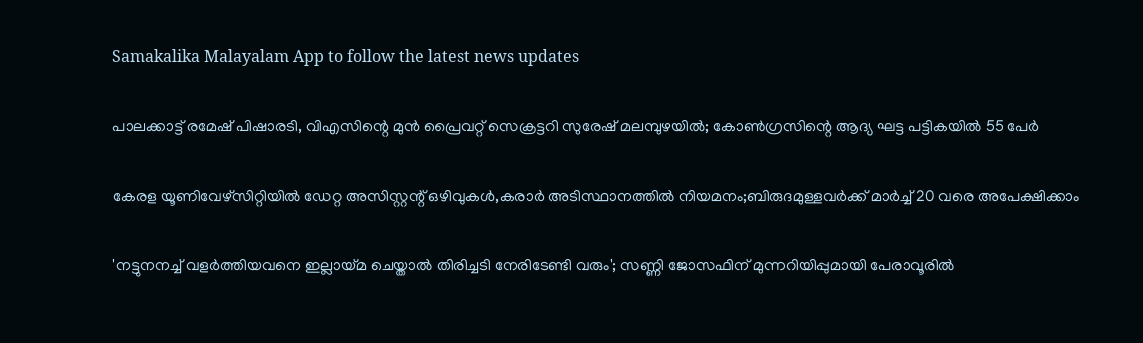Samakalika Malayalam App to follow the latest news updates

പാലക്കാട്ട് രമേഷ് പിഷാരടി, വിഎസിന്റെ മുന്‍ പ്രൈവറ്റ് സെക്രട്ടറി സുരേഷ് മലമ്പുഴയില്‍; കോൺഗ്രസിന്റെ ആദ്യ ഘട്ട പട്ടികയിൽ 55 പേർ

കേരള യൂണിവേഴ്സിറ്റിയിൽ ഡേറ്റ അസിസ്റ്റന്റ് ഒഴിവുകൾ,കരാർ അടിസ്ഥാനത്തിൽ നിയമനം;ബിരുദമുള്ളവർക്ക് മാർച്ച് 20 വരെ അപേക്ഷിക്കാം

'നട്ടുനനച്ച് വളര്‍ത്തിയവനെ ഇല്ലായ്മ ചെയ്താല്‍ തിരിച്ചടി നേരിടേണ്ടി വരും'; സണ്ണി ജോസഫിന് മുന്നറിയിപ്പുമായി പേരാവൂരില്‍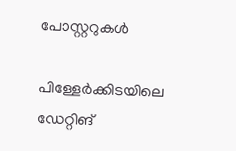പോസ്റ്ററുകള്‍

പിള്ളേർക്കിടയിലെ ഡേറ്റിങ്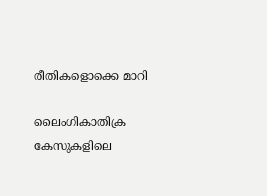രീതികളൊക്കെ മാറി

ലൈംഗികാതിക്ര കേസുകളിലെ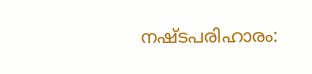നഷ്ടപരിഹാരം: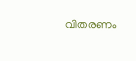വിതരണം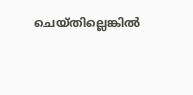ചെയ്തില്ലെങ്കില്‍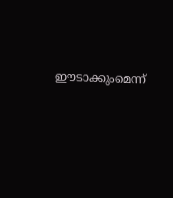ഈടാക്കുംമെന്ന്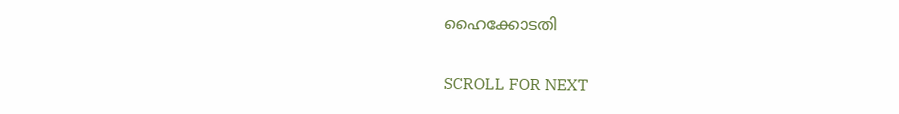ഹൈക്കോടതി

SCROLL FOR NEXT